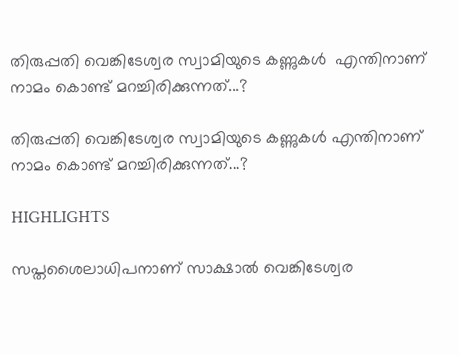തിരുപ്പതി വെങ്കിടേശ്വര സ്വാമിയുടെ കണ്ണുകള്‍  എന്തിനാണ് നാമം കൊണ്ട് മറച്ചിരിക്കുന്നത്...?

തിരുപ്പതി വെങ്കിടേശ്വര സ്വാമിയുടെ കണ്ണുകള്‍ എന്തിനാണ് നാമം കൊണ്ട് മറച്ചിരിക്കുന്നത്...?

HIGHLIGHTS

സപ്തശൈലാധിപനാണ് സാക്ഷാല്‍ വെങ്കിടേശ്വര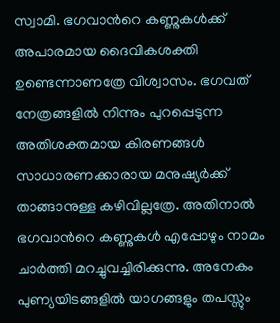സ്വാമി. ഭഗവാന്‍റെ കണ്ണുകള്‍ക്ക് അപാരമായ ദൈവികശക്തി ഉണ്ടെന്നാണത്രേ വിശ്വാസം. ഭഗവത് നേത്രങ്ങളില്‍ നിന്നും പുറപ്പെടുന്ന അതിശക്തമായ കിരണങ്ങള്‍ സാധാരണക്കാരായ മനുഷ്യര്‍ക്ക് താങ്ങാനുള്ള കഴിവില്ലത്രേ. അതിനാല്‍ ഭഗവാന്‍റെ കണ്ണുകള്‍ എപ്പോഴും നാമം ചാര്‍ത്തി മറച്ചുവച്ചിരിക്കുന്നു. അനേകം പുണ്യയിടങ്ങളില്‍ യാഗങ്ങളും തപസ്സും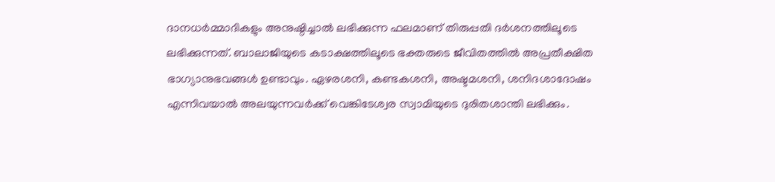ദാനധര്‍മ്മാദികളും അനുഷ്ഠിച്ചാല്‍ ലഭിക്കുന്ന ഫലമാണ് തിരുപ്പതി ദര്‍ശനത്തിലൂടെ ലഭിക്കുന്നത്. ബാലാജിയുടെ കടാക്ഷത്തിലൂടെ ഭക്തരുടെ ജീവിതത്തില്‍ അപ്രതീക്ഷിത ഭാഗ്യാനുഭവങ്ങള്‍ ഉണ്ടാവും. ഏഴരശനി, കണ്ടകശനി, അഷ്ടമശനി, ശനിദശാദോഷം എന്നിവയാല്‍ അലയുന്നവര്‍ക്ക് വെങ്കിടേശ്വര സ്വാമിയുടെ ദുരിതശാന്തി ലഭിക്കും.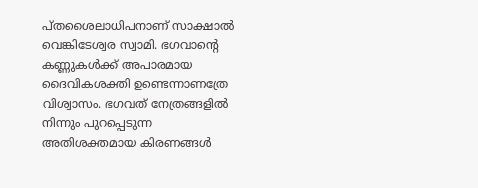പ്തശൈലാധിപനാണ് സാക്ഷാല്‍ വെങ്കിടേശ്വര സ്വാമി. ഭഗവാന്‍റെ കണ്ണുകള്‍ക്ക് അപാരമായ ദൈവികശക്തി ഉണ്ടെന്നാണത്രേ വിശ്വാസം. ഭഗവത് നേത്രങ്ങളില്‍ നിന്നും പുറപ്പെടുന്ന അതിശക്തമായ കിരണങ്ങള്‍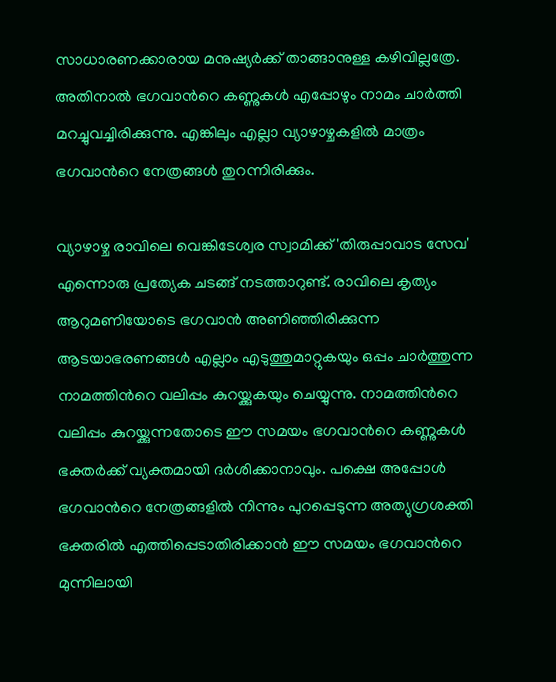സാധാരണക്കാരായ മനുഷ്യര്‍ക്ക് താങ്ങാനുള്ള കഴിവില്ലത്രേ. അതിനാല്‍ ഭഗവാന്‍റെ കണ്ണുകള്‍ എപ്പോഴും നാമം ചാര്‍ത്തി മറച്ചുവച്ചിരിക്കുന്നു. എങ്കിലും എല്ലാ വ്യാഴാഴ്ചകളില്‍ മാത്രം ഭഗവാന്‍റെ നേത്രങ്ങള്‍ തുറന്നിരിക്കും.

വ്യാഴാഴ്ച രാവിലെ വെങ്കിടേശ്വര സ്വാമിക്ക് 'തിരുപ്പാവാട സേവ' എന്നൊരു പ്രത്യേക ചടങ്ങ് നടത്താറുണ്ട്. രാവിലെ കൃത്യം ആറുമണിയോടെ ഭഗവാന്‍ അണിഞ്ഞിരിക്കുന്ന ആടയാഭരണങ്ങള്‍ എല്ലാം എടുത്തുമാറ്റുകയും ഒപ്പം ചാര്‍ത്തുന്ന നാമത്തിന്‍റെ വലിപ്പം കുറയ്ക്കുകയും ചെയ്യുന്നു. നാമത്തിന്‍റെ വലിപ്പം കുറയ്ക്കുന്നതോടെ ഈ സമയം ഭഗവാന്‍റെ കണ്ണുകള്‍ ഭക്തര്‍ക്ക് വ്യക്തമായി ദര്‍ശിക്കാനാവും. പക്ഷെ അപ്പോള്‍ ഭഗവാന്‍റെ നേത്രങ്ങളില്‍ നിന്നും പുറപ്പെടുന്ന അത്യുഗ്രശക്തി ഭക്തരില്‍ എത്തിപ്പെടാതിരിക്കാന്‍ ഈ സമയം ഭഗവാന്‍റെ മുന്നിലായി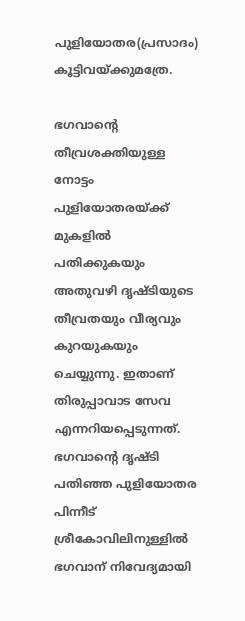പുളിയോതര(പ്രസാദം) കൂട്ടിവയ്ക്കുമത്രേ.

ഭഗവാന്‍റെ തീവ്രശക്തിയുള്ള നോട്ടം പുളിയോതരയ്ക്ക്  മുകളില്‍ പതിക്കുകയും അതുവഴി ദൃഷ്ടിയുടെ തീവ്രതയും വീര്യവും കുറയുകയും ചെയ്യുന്നു. ഇതാണ് തിരുപ്പാവാട സേവ എന്നറിയപ്പെടുന്നത്. ഭഗവാന്‍റെ ദൃഷ്ടി പതിഞ്ഞ പുളിയോതര പിന്നീട് ശ്രീകോവിലിനുള്ളില്‍ ഭഗവാന് നിവേദ്യമായി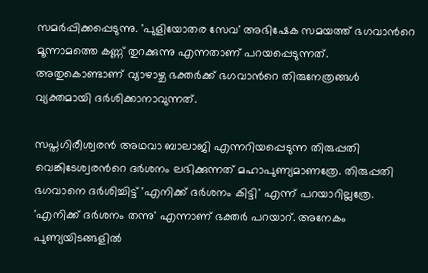സമര്‍പ്പിക്കപ്പെടുന്നു. 'പുളിയോതര സേവ' അഭിഷേക സമയത്ത് ഭഗവാന്‍റെ മൂന്നാമത്തെ കണ്ണ് തുറക്കുന്നു എന്നതാണ് പറയപ്പെടുന്നത്. അതുകൊണ്ടാണ് വ്യാഴാഴ്ച ഭക്തര്‍ക്ക് ഭഗവാന്‍റെ തിരുനേത്രങ്ങള്‍ വ്യക്തമായി ദര്‍ശിക്കാനാവുന്നത്.

സപ്തഗിരീശ്വരന്‍ അഥവാ ബാലാജി എന്നറിയപ്പെടുന്ന തിരുപ്പതി വെങ്കിടേശ്വരന്‍റെ ദര്‍ശനം ലഭിക്കുന്നത് മഹാപുണ്യമാണത്രേ. തിരുപ്പതി ഭഗവാനെ ദര്‍ശിച്ചിട്ട് 'എനിക്ക് ദര്‍ശനം കിട്ടി' എന്ന് പറയാറില്ലത്രേ. 'എനിക്ക് ദര്‍ശനം തന്നു' എന്നാണ് ഭക്തര്‍ പറയാറ്. അനേകം പുണ്യയിടങ്ങളില്‍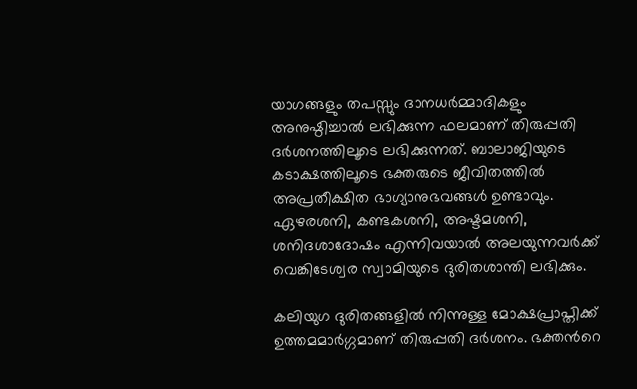യാഗങ്ങളും തപസ്സും ദാനധര്‍മ്മാദികളും അനുഷ്ഠിച്ചാല്‍ ലഭിക്കുന്ന ഫലമാണ് തിരുപ്പതി ദര്‍ശനത്തിലൂടെ ലഭിക്കുന്നത്. ബാലാജിയുടെ കടാക്ഷത്തിലൂടെ ഭക്തരുടെ ജീവിതത്തില്‍ അപ്രതീക്ഷിത ഭാഗ്യാനുഭവങ്ങള്‍ ഉണ്ടാവും. ഏഴരശനി, കണ്ടകശനി, അഷ്ടമശനി, ശനിദശാദോഷം എന്നിവയാല്‍ അലയുന്നവര്‍ക്ക് വെങ്കിടേശ്വര സ്വാമിയുടെ ദുരിതശാന്തി ലഭിക്കും.

കലിയുഗ ദുരിതങ്ങളില്‍ നിന്നുള്ള മോക്ഷപ്രാപ്തിക്ക് ഉത്തമമാര്‍ഗ്ഗമാണ് തിരുപ്പതി ദര്‍ശനം. ഭക്തന്‍റെ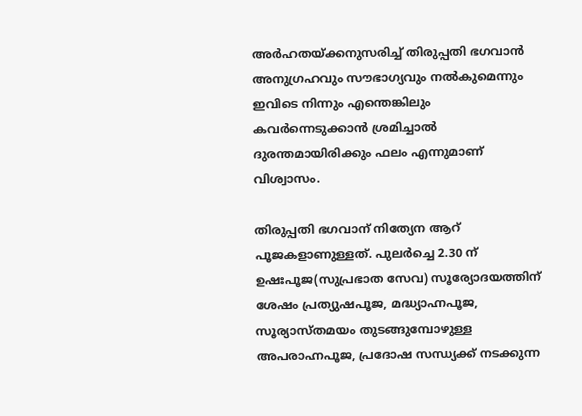അര്‍ഹതയ്ക്കനുസരിച്ച് തിരുപ്പതി ഭഗവാന്‍ അനുഗ്രഹവും സൗഭാഗ്യവും നല്‍കുമെന്നും ഇവിടെ നിന്നും എന്തെങ്കിലും കവര്‍ന്നെടുക്കാന്‍ ശ്രമിച്ചാല്‍ ദുരന്തമായിരിക്കും ഫലം എന്നുമാണ് വിശ്വാസം.

തിരുപ്പതി ഭഗവാന് നിത്യേന ആറ് പൂജകളാണുള്ളത്. പുലര്‍ച്ചെ 2.30 ന് ഉഷഃപൂജ(സുപ്രഭാത സേവ) സൂര്യോദയത്തിന് ശേഷം പ്രത്യുഷപൂജ, മദ്ധ്യാഹ്നപൂജ, സൂര്യാസ്തമയം തുടങ്ങുമ്പോഴുള്ള അപരാഹ്നപൂജ, പ്രദോഷ സന്ധ്യക്ക് നടക്കുന്ന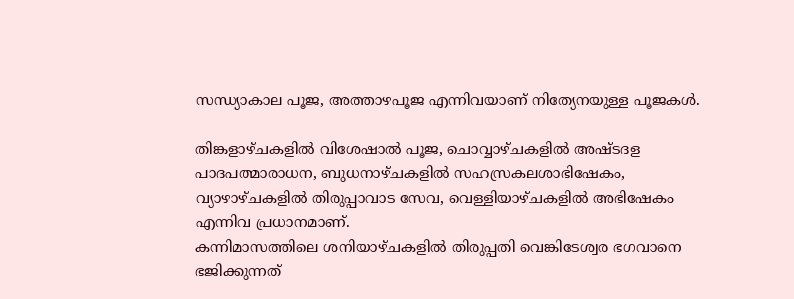സന്ധ്യാകാല പൂജ, അത്താഴപൂജ എന്നിവയാണ് നിത്യേനയുള്ള പൂജകള്‍.

തിങ്കളാഴ്ചകളില്‍ വിശേഷാല്‍ പൂജ, ചൊവ്വാഴ്ചകളില്‍ അഷ്ടദള
പാദപത്മാരാധന, ബുധനാഴ്ചകളില്‍ സഹസ്രകലശാഭിഷേകം, വ്യാഴാഴ്ചകളില്‍ തിരുപ്പാവാട സേവ, വെള്ളിയാഴ്ചകളില്‍ അഭിഷേകം എന്നിവ പ്രധാനമാണ്.
കന്നിമാസത്തിലെ ശനിയാഴ്ചകളില്‍ തിരുപ്പതി വെങ്കിടേശ്വര ഭഗവാനെ ഭജിക്കുന്നത്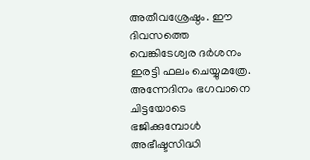അതീവശ്രേഷ്ഠം. ഈ ദിവസത്തെ വെങ്കിടേശ്വര ദര്‍ശനം ഇരട്ടി ഫലം ചെയ്യുമത്രേ. അന്നേദിനം ഭഗവാനെ ചിട്ടയോടെ ഭജിക്കുമ്പോള്‍ അഭീഷ്ടസിദ്ധി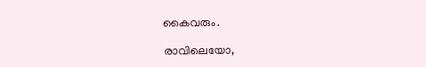കൈവരും.

രാവിലെയോ,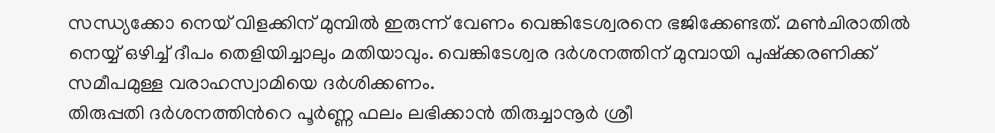സന്ധ്യക്കോ നെയ് വിളക്കിന് മുമ്പില്‍ ഇരുന്ന് വേണം വെങ്കിടേശ്വരനെ ഭജിക്കേണ്ടത്. മണ്‍ചിരാതില്‍ നെയ്യ് ഒഴിച്ച് ദീപം തെളിയിച്ചാലും മതിയാവും. വെങ്കിടേശ്വര ദര്‍ശനത്തിന് മുമ്പായി പുഷ്ക്കരണിക്ക് സമീപമുള്ള വരാഹസ്വാമിയെ ദര്‍ശിക്കണം.
തിരുപ്പതി ദര്‍ശനത്തിന്‍റെ പൂര്‍ണ്ണ ഫലം ലഭിക്കാന്‍ തിരുച്ചാനൂര്‍ ശ്രീ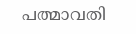പത്മാവതി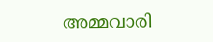അമ്മവാരി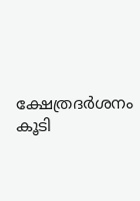ക്ഷേത്രദര്‍ശനം കൂടി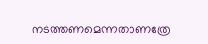നടത്തണമെന്നതാണത്രേ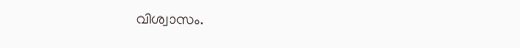വിശ്വാസം.